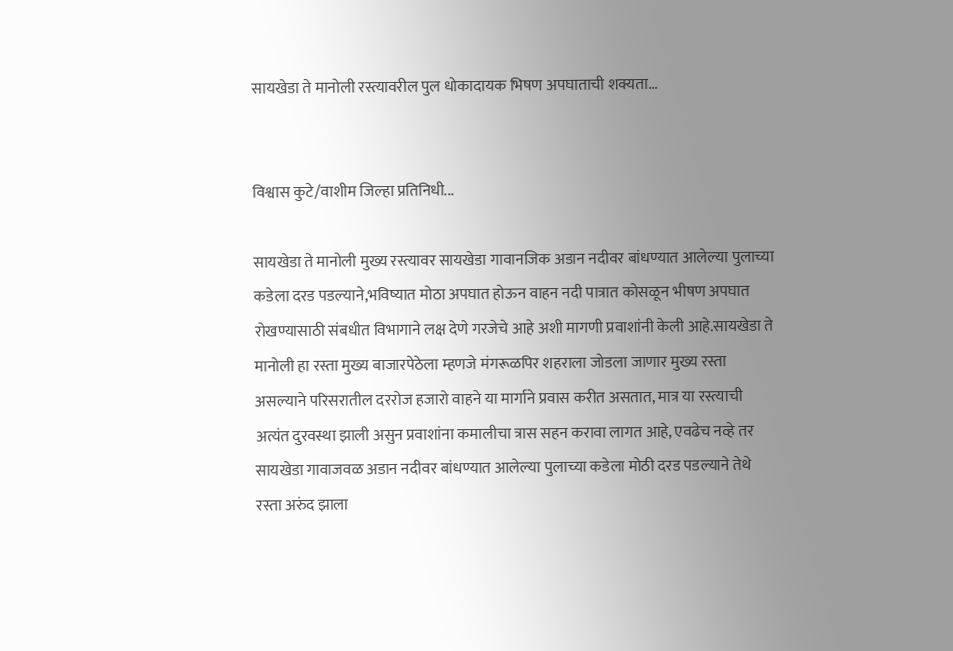सायखेडा ते मानोली रस्त्यावरील पुल धोकादायक भिषण अपघाताची शक्यता...


विश्वास कुटे/वाशीम जिल्हा प्रतिनिधी...

सायखेडा ते मानोली मुख्य रस्त्यावर सायखेडा गावानजिक अडान नदीवर बांधण्यात आलेल्या पुलाच्या कडेला दरड पडल्याने,भविष्यात मोठा अपघात होऊन वाहन नदी पात्रात कोसळून भीषण अपघात रोखण्यासाठी संबधीत विभागाने लक्ष देणे गरजेचे आहे अशी मागणी प्रवाशांनी केली आहे.सायखेडा ते मानोली हा रस्ता मुख्य बाजारपेठेला म्हणजे मंगरूळपिर शहराला जोडला जाणार मुख्य रस्ता असल्याने परिसरातील दररोज हजारो वाहने या मार्गाने प्रवास करीत असतात, मात्र या रस्त्याची अत्यंत दुरवस्था झाली असुन प्रवाशांना कमालीचा त्रास सहन करावा लागत आहे, एवढेच नव्हे तर सायखेडा गावाजवळ अडान नदीवर बांधण्यात आलेल्या पुलाच्या कडेला मोठी दरड पडल्याने तेथे रस्ता अरुंद झाला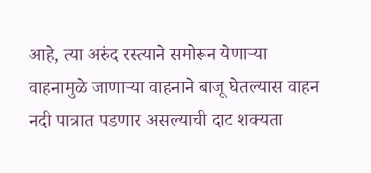आहे, त्या अरुंद रस्त्याने समोरून येणाऱ्या वाहनामुळे जाणाऱ्या वाहनाने बाजू घेतल्यास वाहन नदी पात्रात पडणार असल्याची दाट शक्यता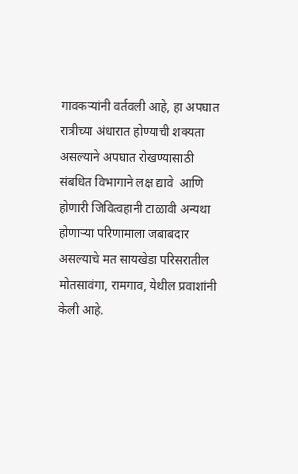गावकऱ्यांनी वर्तवली आहे, हा अपघात रात्रीच्या अंधारात होण्याची शक्यता असल्याने अपघात रोखण्यासाठी संबधित विभागाने लक्ष द्यावे  आणि होणारी जिवित्वहानी टाळावी अन्यथा होणाऱ्या परिणामाला जबाबदार असल्याचे मत सायखेडा परिसरातील मोतसावंगा, रामगाव, येथील प्रवाशांनी केली आहे.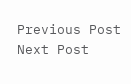Previous Post Next Post